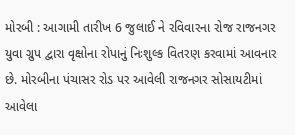મોરબી : આગામી તારીખ 6 જુલાઈ ને રવિવારના રોજ રાજનગર યુવા ગ્રુપ દ્વારા વૃક્ષોના રોપાનું નિઃશુલ્ક વિતરણ કરવામાં આવનાર છે. મોરબીના પંચાસર રોડ પર આવેલી રાજનગર સોસાયટીમાં આવેલા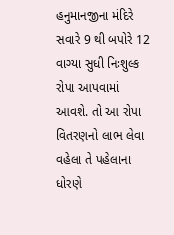હનુમાનજીના મંદિરે સવારે 9 થી બપોરે 12 વાગ્યા સુધી નિઃશુલ્ક રોપા આપવામાં આવશે. તો આ રોપા વિતરણનો લાભ લેવા વહેલા તે પહેલાના ધોરણે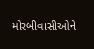મોરબીવાસીઓને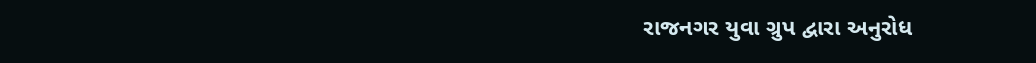રાજનગર યુવા ગ્રુપ દ્વારા અનુરોધ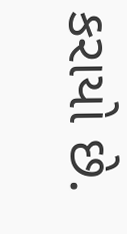કરાયો છે.